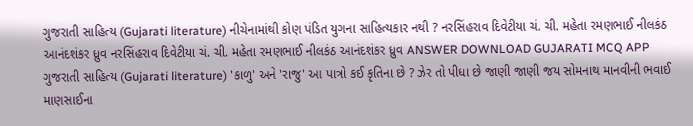ગુજરાતી સાહિત્ય (Gujarati literature) નીચેનામાંથી કોણ પંડિત યુગના સાહિત્યકાર નથી ? નરસિંહરાવ દિવેટીયા ચં. ચી. મહેતા રમણભાઈ નીલકંઠ આનંદશંકર ધ્રુવ નરસિંહરાવ દિવેટીયા ચં. ચી. મહેતા રમણભાઈ નીલકંઠ આનંદશંકર ધ્રુવ ANSWER DOWNLOAD GUJARATI MCQ APP
ગુજરાતી સાહિત્ય (Gujarati literature) 'કાળુ' અને 'રાજુ' આ પાત્રો કઈ કૃતિના છે ? ઝેર તો પીધા છે જાણી જાણી જય સોમનાથ માનવીની ભવાઈ માણસાઈના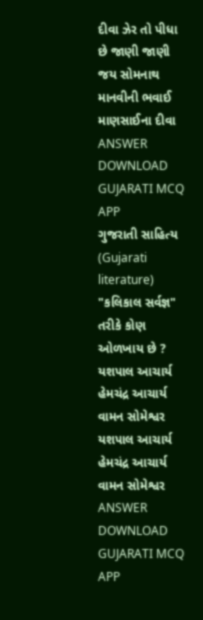દીવા ઝેર તો પીધા છે જાણી જાણી જય સોમનાથ માનવીની ભવાઈ માણસાઈના દીવા ANSWER DOWNLOAD GUJARATI MCQ APP
ગુજરાતી સાહિત્ય (Gujarati literature) "કલિકાલ સર્વજ્ઞ" તરીકે કોણ ઓળખાય છે ? યશપાલ આચાર્ય હેમચંદ્ર આચાર્ય વામન સોમેશ્વર યશપાલ આચાર્ય હેમચંદ્ર આચાર્ય વામન સોમેશ્વર ANSWER DOWNLOAD GUJARATI MCQ APP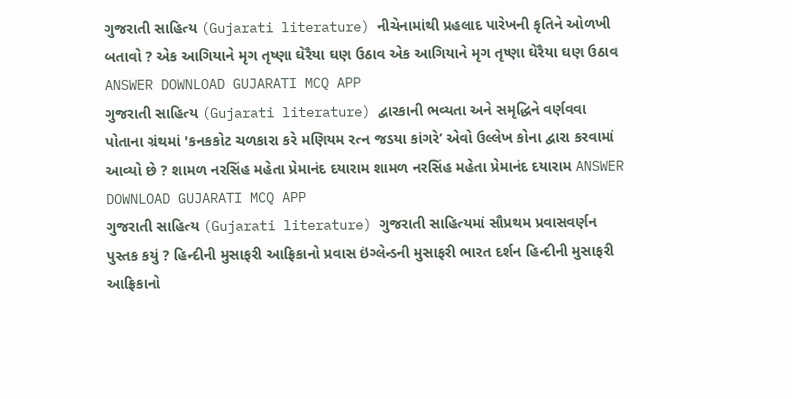ગુજરાતી સાહિત્ય (Gujarati literature) નીચેનામાંથી પ્રહલાદ પારેખની કૃતિને ઓળખી બતાવો ? એક આગિયાને મૃગ તૃષ્ણા ઘેરૈયા ઘણ ઉઠાવ એક આગિયાને મૃગ તૃષ્ણા ઘેરૈયા ઘણ ઉઠાવ ANSWER DOWNLOAD GUJARATI MCQ APP
ગુજરાતી સાહિત્ય (Gujarati literature) દ્વારકાની ભવ્યતા અને સમૃદ્ધિને વર્ણવવા પોતાના ગ્રંથમાં 'કનકકોટ ચળકારા કરે મણિયમ રત્ન જડયા કાંગરે’ એવો ઉલ્લેખ કોના દ્વારા કરવામાં આવ્યો છે ? શામળ નરસિંહ મહેતા પ્રેમાનંદ દયારામ શામળ નરસિંહ મહેતા પ્રેમાનંદ દયારામ ANSWER DOWNLOAD GUJARATI MCQ APP
ગુજરાતી સાહિત્ય (Gujarati literature) ગુજરાતી સાહિત્યમાં સૌપ્રથમ પ્રવાસવર્ણન પુસ્તક કયું ? હિન્દીની મુસાફરી આફ્રિકાનો પ્રવાસ ઇંગ્લેન્ડની મુસાફરી ભારત દર્શન હિન્દીની મુસાફરી આફ્રિકાનો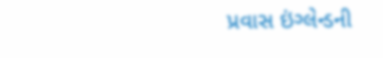પ્રવાસ ઇંગ્લેન્ડની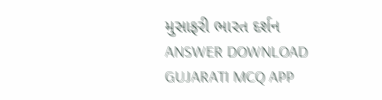મુસાફરી ભારત દર્શન ANSWER DOWNLOAD GUJARATI MCQ APP